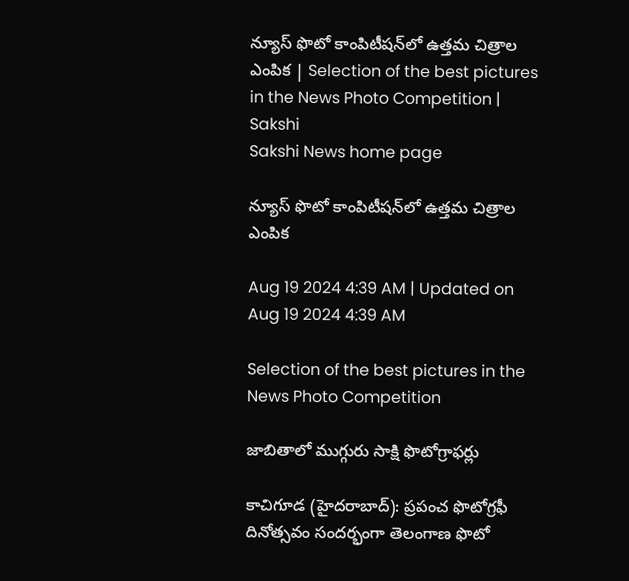న్యూస్‌ ఫొటో కాంపిటీషన్‌లో ఉత్తమ చిత్రాల ఎంపిక | Selection of the best pictures in the News Photo Competition | Sakshi
Sakshi News home page

న్యూస్‌ ఫొటో కాంపిటీషన్‌లో ఉత్తమ చిత్రాల ఎంపిక

Aug 19 2024 4:39 AM | Updated on Aug 19 2024 4:39 AM

Selection of the best pictures in the News Photo Competition

జాబితాలో ముగ్గురు సాక్షి ఫొటోగ్రాఫర్లు

కాచిగూడ (హైదరాబాద్‌): ప్రపంచ ఫొటోగ్రఫీ దినోత్సవం సందర్భంగా తెలంగాణ ఫొటో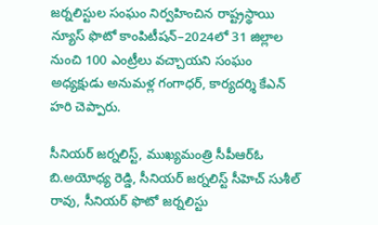జర్నలిస్టుల సంఘం నిర్వహించిన రాష్ట్రస్థాయి న్యూస్‌ ఫొటో కాంపిటీషన్‌–2024లో 31 జిల్లాల నుంచి 100 ఎంట్రీలు వచ్చాయని సంఘం అధ్యక్షుడు అనుమళ్ల గంగాధర్, కార్యదర్శి కేఎన్‌ హరి చెప్పారు.

సీనియర్‌ జర్నలిస్ట్, ముఖ్యమంత్రి సీపీఆర్‌ఓ బి.అయోధ్య రెడ్డి, సీనియర్‌ జర్నలిస్ట్‌ సీహెచ్‌ సుశీల్‌ రావు, సీనియర్‌ ఫొటో జర్నలిస్టు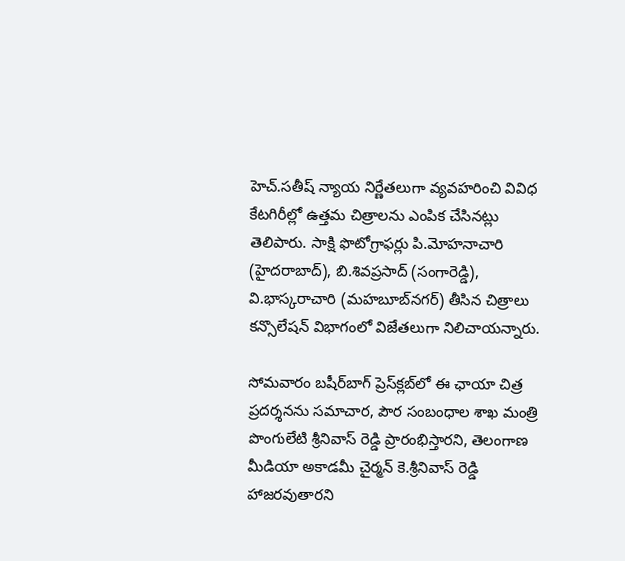హెచ్‌.సతీష్‌ న్యాయ నిర్ణేతలుగా వ్యవహరించి వివిధ కేటగిరీల్లో ఉత్తమ చిత్రాలను ఎంపిక చేసినట్లు తెలిపారు. సాక్షి ఫొటోగ్రాఫర్లు పి.మోహనాచారి (హైదరాబాద్‌), బి.శివప్రసాద్‌ (సంగారెడ్డి), వి.భాస్కరాచారి (మహబూబ్‌నగర్‌) తీసిన చిత్రాలు కన్సొలేషన్‌ విభాగంలో విజేతలుగా నిలిచాయన్నారు.

సోమవారం బషీర్‌బాగ్‌ ప్రెస్‌క్లబ్‌లో ఈ ఛాయా చిత్ర ప్రదర్శనను సమాచార, పౌర సంబంధాల శాఖ మంత్రి పొంగులేటి శ్రీనివాస్‌ రెడ్డి ప్రారంభిస్తారని, తెలంగాణ మీడియా అకాడమీ చైర్మన్‌ కె.శ్రీనివాస్‌ రెడ్డి హాజరవుతారని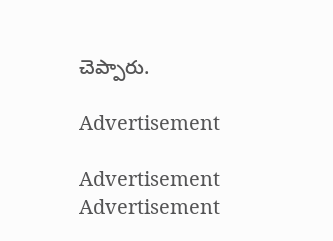చెప్పారు.

Advertisement

Advertisement
Advertisement